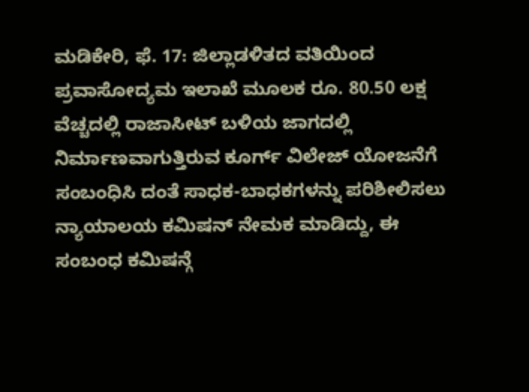ಮಡಿಕೇರಿ, ಫೆ. 17: ಜಿಲ್ಲಾಡಳಿತದ ವತಿಯಿಂದ ಪ್ರವಾಸೋದ್ಯಮ ಇಲಾಖೆ ಮೂಲಕ ರೂ. 80.50 ಲಕ್ಷ ವೆಚ್ಚದಲ್ಲಿ ರಾಜಾಸೀಟ್ ಬಳಿಯ ಜಾಗದಲ್ಲಿ ನಿರ್ಮಾಣವಾಗುತ್ತಿರುವ ಕೂರ್ಗ್ ವಿಲೇಜ್ ಯೋಜನೆಗೆ ಸಂಬಂಧಿಸಿ ದಂತೆ ಸಾಧಕ-ಬಾಧಕಗಳನ್ನು ಪರಿಶೀಲಿಸಲು ನ್ಯಾಯಾಲಯ ಕಮಿಷನ್ ನೇಮಕ ಮಾಡಿದ್ದು, ಈ ಸಂಬಂಧ ಕಮಿಷನ್ಗೆ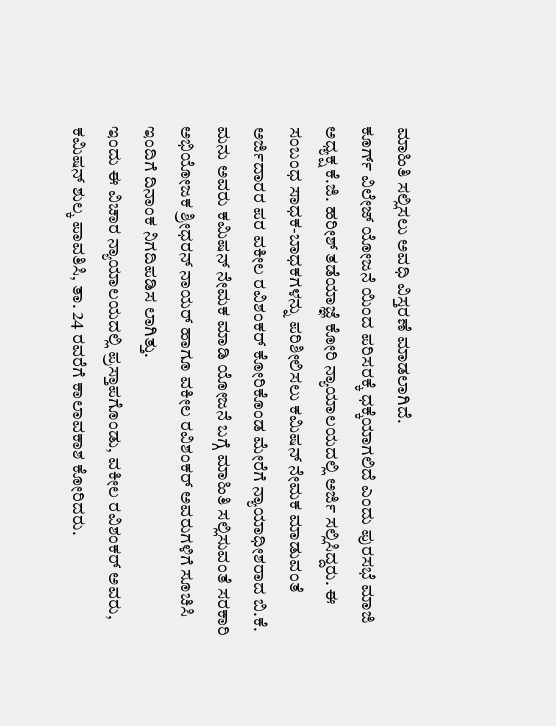ಮಾಹಿತಿ ಸಲ್ಲಿಸಲು ಅವಧಿ ವಿಸ್ತರಣೆ ಮಾಡಲಾಗಿದೆ.
ಕೂರ್ಗ್ ವಿಲೇಜ್ ಯೋಜನೆ ಯಿಂದ ಪರಿಸರಕ್ಕೆ ಧಕ್ಕೆಯಾಗಲಿದೆ ಎಂದು ಪುರಸಭೆ ಮಾಜಿ ಅಧ್ಯಕ್ಷ ಕೆ.ಜಿ. ಹರೀಶ್ ತಡೆಯಾಜ್ಞೆ ಕೋರಿ ನ್ಯಾಯಾಲಯದಲ್ಲಿ ಅರ್ಜಿ ಸಲ್ಲಿಸಿದ್ದರು. ಈ ಸಂಬಂಧ ಸಾಧಕ-ಬಾಧಕಗಳನ್ನು ಪರಿಶೀಲಿಸಲು ಕಮಿಷನ್ ನೇಮಕ ಮಾಡುವಂತೆ ಅರ್ಜಿದಾರರ ಪರ ವಕೀಲ ರವಿಶಂಕರ್ ಕೋರಿಕೊಂಡ ಮೇರೆಗೆ ನ್ಯಾಯಾಧೀಶರಾದ ಬಿ.ಕೆ. ಮನು ಅವರು ಕಮಿಷನ್ ನೇಮಕ ಮಾಡಿ ಯೋಜನೆ ಬಗ್ಗೆ ಮಾಹಿತಿ ಸಲ್ಲಿಸುವಂತೆ ಸರಕಾರಿ ಅಭಿಯೋಜಕ ಶ್ರೀಧರನ್ ನಾಯರ್ ಹಾಗೂ ವಕೀಲ ರವಿಶಂಕರ್ ಅವರುಗಳಿಗೆ ಸೂಚಿಸಿ ಇಂದಿಗೆ ದಿನಾಂಕ ನಿಗದಿಪಡಿಸ ಲಾಗಿತ್ತು.
ಇಂದು ಈ ವಿಚಾರ ನ್ಯಾಯಾಲಯದಲ್ಲಿ ಪ್ರಸ್ತಾಪಗೊಂಡು, ವಕೀಲ ರವಿಶಂಕರ್ ಅವರು, ಕಮಿಷನ್ ಶುಲ್ಕ ಪಾವತಿಸಿ, ತಾ. 24 ರವರೆಗೆ ಕಾಲಾವಕಾಶ ಕೋರಿದರು.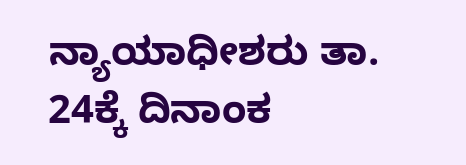ನ್ಯಾಯಾಧೀಶರು ತಾ. 24ಕ್ಕೆ ದಿನಾಂಕ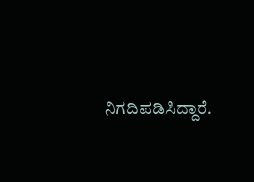ನಿಗದಿಪಡಿಸಿದ್ದಾರೆ.